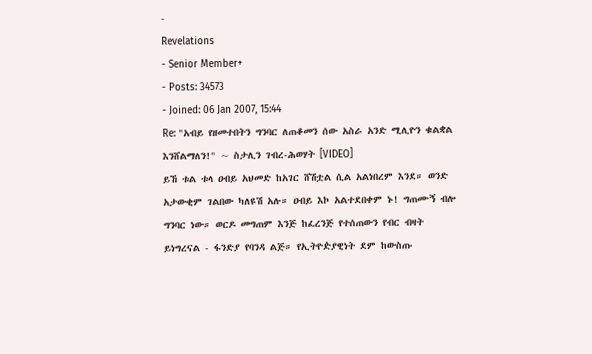-
Revelations
- Senior Member+
- Posts: 34573
- Joined: 06 Jan 2007, 15:44
Re: "አብይ የዘመተበትን ግንባር ለጠቆመን ሰው አስራ አንድ ሚሊዮን ቁልቋል እንሸልማለን!" ~ ስታሊን ገብረ-ሕወሃት [VIDEO]
ይኸ ቱል ቱላ ዐብይ አህመድ ከአገር ሸሽቷል ሲል አልነበረም እንደ። ወንድ አታውቂም ገልበው ካለዩሽ አሉ። ዐብይ እኮ አልተደበቀም ኑ! ግጠሙኝ ብሎ ግንባር ነው። ወርዶ መግጠም እንጅ ከፈረንጅ የተሰጠውን የብር ብዛት ይነግረናል - ፋንድያ የባንዳ ልጅ። የኢትዮዽያዊነት ደም ከውስጡ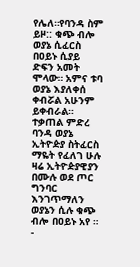የሌለ።የባንዳ ስም ይዞ:: ቁጭ ብሎ ወያኔ ሲፈርስ በዐይኑ ሲያይ ድፍን አመት ሞላው። አምና ቱባ ወያኔ እያለቀሰ ቀብሯል አሁንም ይቀብራል። ተቃጠል ምድረ ባንዳ ወያኔ ኢትዮዽያ ስትፈርስ ማዬት የፈለገ ሁሉ ዛሬ ኢትዮዽያዊያን በሙሉ ወደ ጦር ግንባር እንገጥማለን ወያኔን ሲሉ ቁጭ ብሎ በዐይኑ አየ ።
-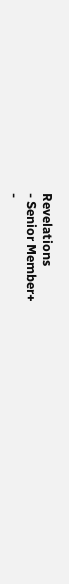Revelations
- Senior Member+
-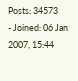Posts: 34573
- Joined: 06 Jan 2007, 15:44